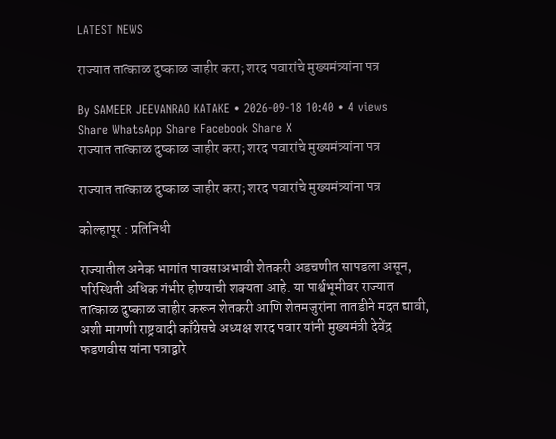LATEST NEWS

राज्यात तात्काळ दुष्काळ जाहीर करा; शरद पवारांचे मुख्यमंत्र्यांना पत्र

By SAMEER JEEVANRAO KATAKE • 2026-09-18 10:40 • 4 views   Share WhatsApp Share Facebook Share X
राज्यात तात्काळ दुष्काळ जाहीर करा; शरद पवारांचे मुख्यमंत्र्यांना पत्र

राज्यात तात्काळ दुष्काळ जाहीर करा; शरद पवारांचे मुख्यमंत्र्यांना पत्र

कोल्हापूर : प्रतिनिधी

राज्यातील अनेक भागांत पावसाअभावी शेतकरी अडचणीत सापडला असून, परिस्थिती अधिक गंभीर होण्याची शक्यता आहे. या पार्श्वभूमीवर राज्यात तात्काळ दुष्काळ जाहीर करून शेतकरी आणि शेतमजुरांना तातडीने मदत द्यावी, अशी मागणी राष्ट्रवादी काँग्रेसचे अध्यक्ष शरद पवार यांनी मुख्यमंत्री देवेंद्र फडणवीस यांना पत्राद्वारे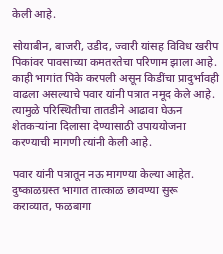केली आहे.

सोयाबीन, बाजरी, उडीद, ज्वारी यांसह विविध खरीप पिकांवर पावसाच्या कमतरतेचा परिणाम झाला आहे. काही भागांत पिके करपली असून किडींचा प्रादुर्भावही वाढला असल्याचे पवार यांनी पत्रात नमूद केले आहे. त्यामुळे परिस्थितीचा तातडीने आढावा घेऊन शेतकऱ्यांना दिलासा देण्यासाठी उपाययोजना करण्याची मागणी त्यांनी केली आहे.

पवार यांनी पत्रातून नऊ मागण्या केल्या आहेत. दुष्काळग्रस्त भागात तात्काळ छावण्या सुरू कराव्यात, फळबागा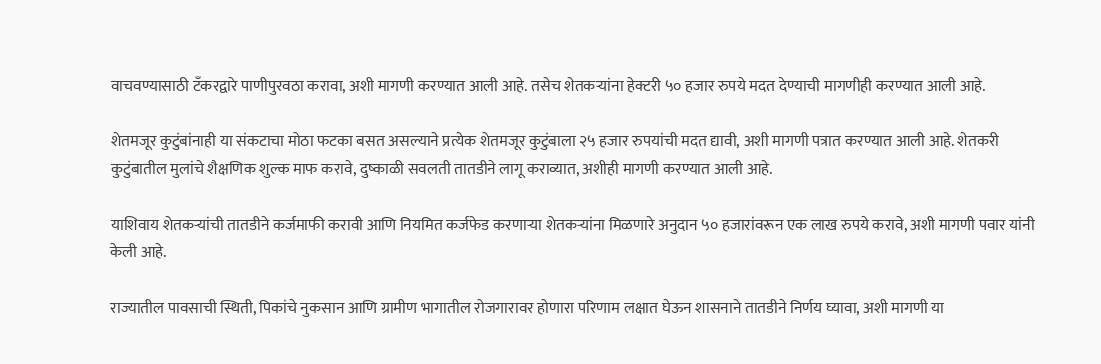वाचवण्यासाठी टँकरद्वारे पाणीपुरवठा करावा, अशी मागणी करण्यात आली आहे. तसेच शेतकऱ्यांना हेक्टरी ५० हजार रुपये मदत देण्याची मागणीही करण्यात आली आहे.

शेतमजूर कुटुंबांनाही या संकटाचा मोठा फटका बसत असल्याने प्रत्येक शेतमजूर कुटुंबाला २५ हजार रुपयांची मदत द्यावी, अशी मागणी पत्रात करण्यात आली आहे. शेतकरी कुटुंबातील मुलांचे शैक्षणिक शुल्क माफ करावे, दुष्काळी सवलती तातडीने लागू कराव्यात, अशीही मागणी करण्यात आली आहे.

याशिवाय शेतकऱ्यांची तातडीने कर्जमाफी करावी आणि नियमित कर्जफेड करणाऱ्या शेतकऱ्यांना मिळणारे अनुदान ५० हजारांवरून एक लाख रुपये करावे, अशी मागणी पवार यांनी केली आहे.

राज्यातील पावसाची स्थिती, पिकांचे नुकसान आणि ग्रामीण भागातील रोजगारावर होणारा परिणाम लक्षात घेऊन शासनाने तातडीने निर्णय घ्यावा, अशी मागणी या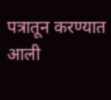पत्रातून करण्यात आली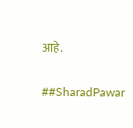आहे.

##SharadPawar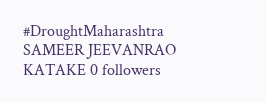#DroughtMaharashtra
SAMEER JEEVANRAO KATAKE 0 followers